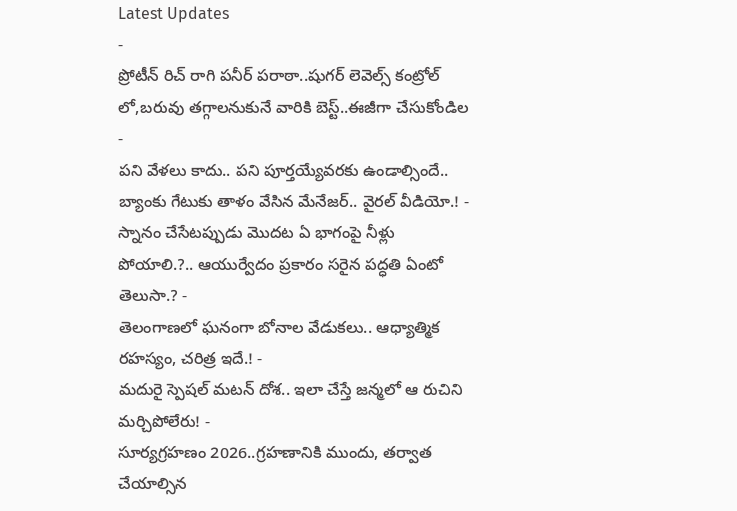Latest Updates
-
ప్రోటీన్ రిచ్ రాగి పనీర్ పరాఠా..షుగర్ లెవెల్స్ కంట్రోల్ లో,బరువు తగ్గాలనుకునే వారికి బెస్ట్..ఈజీగా చేసుకోండిల -
పని వేళలు కాదు.. పని పూర్తయ్యేవరకు ఉండాల్సిందే.. బ్యాంకు గేటుకు తాళం వేసిన మేనేజర్.. వైరల్ వీడియో.! -
స్నానం చేసేటప్పుడు మొదట ఏ భాగంపై నీళ్లు పోయాలి.?.. ఆయుర్వేదం ప్రకారం సరైన పద్ధతి ఏంటో తెలుసా.? -
తెలంగాణలో ఘనంగా బోనాల వేడుకలు.. ఆధ్యాత్మిక రహస్యం, చరిత్ర ఇదే.! -
మదురై స్పెషల్ మటన్ దోశ.. ఇలా చేస్తే జన్మలో ఆ రుచిని మర్చిపోలేరు! -
సూర్యగ్రహణం 2026..గ్రహణానికి ముందు, తర్వాత చేయాల్సిన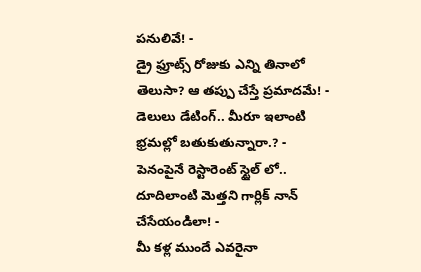పనులివే! -
డ్రై ఫ్రూట్స్ రోజుకు ఎన్ని తినాలో తెలుసా? ఆ తప్పు చేస్తే ప్రమాదమే! -
డెలులు డేటింగ్.. మీరూ ఇలాంటి భ్రమల్లో బతుకుతున్నారా.? -
పెనంపైనే రెస్టారెంట్ స్టైల్ లో.. దూదిలాంటి మెత్తని గార్లిక్ నాన్ చేసేయండిలా! -
మీ కళ్ల ముందే ఎవరైనా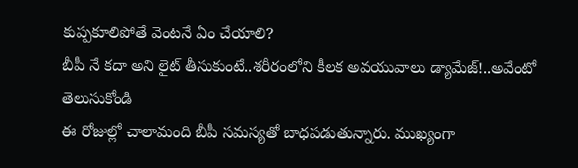కుప్పకూలిపోతే వెంటనే ఏం చేయాలి?
బీపీ నే కదా అని లైట్ తీసుకుంటే..శరీరంలోని కీలక అవయువాలు డ్యామేజ్!..అవేంటో తెలుసుకోండి
ఈ రోజుల్లో చాలామంది బీపీ సమస్యతో బాధపడుతున్నారు. ముఖ్యంగా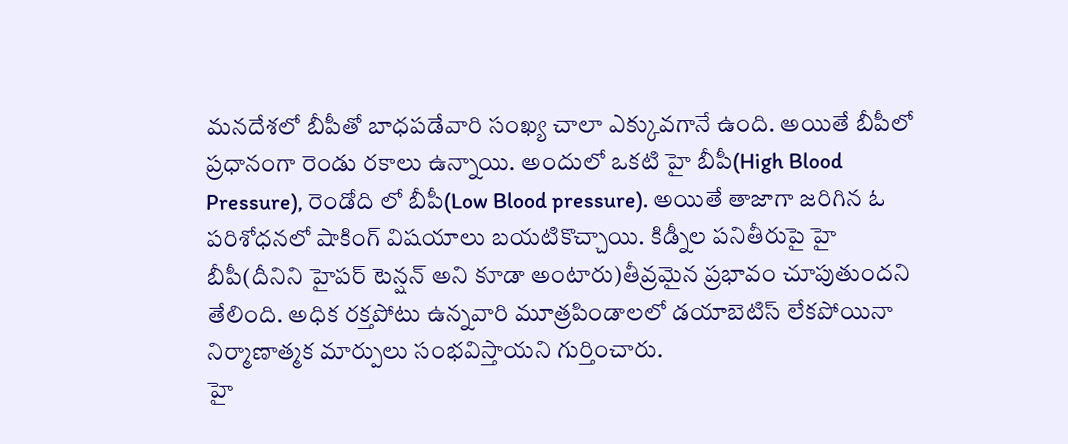మనదేశలో బీపీతో బాధపడేవారి సంఖ్య చాలా ఎక్కువగానే ఉంది. అయితే బీపీలో ప్రధానంగా రెండు రకాలు ఉన్నాయి. అందులో ఒకటి హై బీపీ(High Blood Pressure), రెండోది లో బీపీ(Low Blood pressure). అయితే తాజాగా జరిగిన ఓ పరిశోధనలో షాకింగ్ విషయాలు బయటికొచ్చాయి. కిడ్నీల పనితీరుపై హై బీపీ(దీనిని హైపర్ టెన్షన్ అని కూడా అంటారు)తీవ్రమైన ప్రభావం చూపుతుందని తేలింది. అధిక రక్తపోటు ఉన్నవారి మూత్రపిండాలలో డయాబెటిస్ లేకపోయినా నిర్మాణాత్మక మార్పులు సంభవిస్తాయని గుర్తించారు.
హై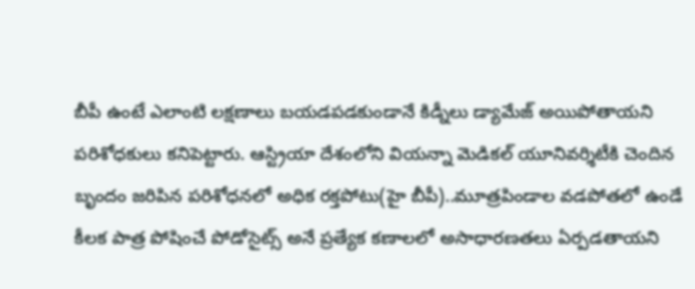బీపీ ఉంటే ఎలాంటి లక్షణాలు బయడపడకుండానే కిడ్నీలు డ్యామేజ్ అయిపోతాయని పరిశోధకులు కనిపెట్టారు. ఆస్ట్రియా దేశంలోని వియన్నా మెడికల్ యూనివర్శిటీకి చెందిన బృందం జరిపిన పరిశోధనలో అధిక రక్తపోటు(హై బీపీ)..మూత్రపిండాల వడపోతలో ఉండే కీలక పాత్ర పోషించే పోడోసైట్స్ అనే ప్రత్యేక కణాలలో అసాధారణతలు ఏర్పడతాయని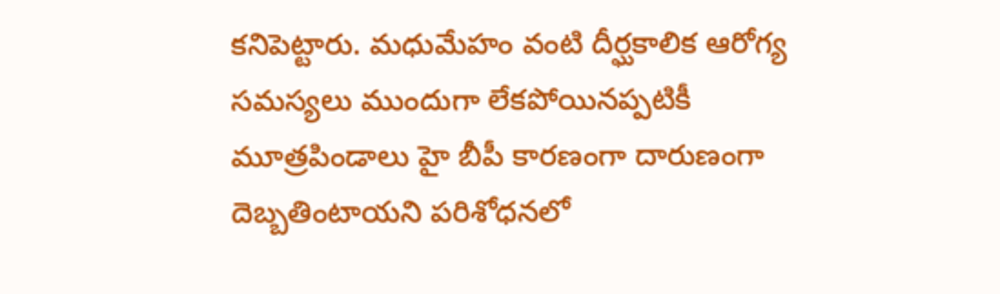కనిపెట్టారు. మధుమేహం వంటి దీర్ఘకాలిక ఆరోగ్య సమస్యలు ముందుగా లేకపోయినప్పటికీ మూత్రపిండాలు హై బీపీ కారణంగా దారుణంగా దెబ్బతింటాయని పరిశోధనలో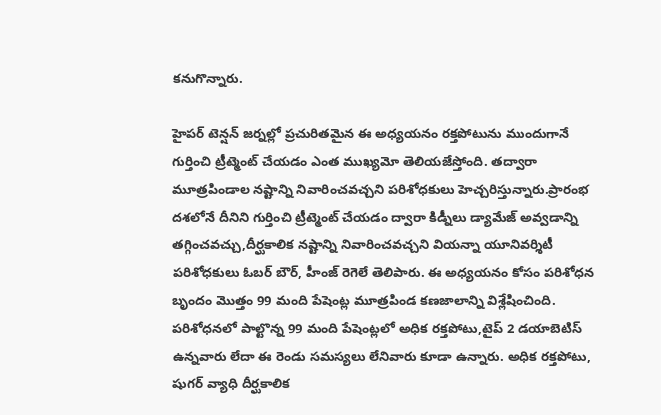కనుగొన్నారు.

హైపర్ టెన్షన్ జర్నల్లో ప్రచురితమైన ఈ అధ్యయనం రక్తపోటును ముందుగానే గుర్తించి ట్రీట్మెంట్ చేయడం ఎంత ముఖ్యమో తెలియజేస్తోంది. తద్వారా మూత్రపిండాల నష్టాన్ని నివారించవచ్చని పరిశోధకులు హెచ్చరిస్తున్నారు.ప్రారంభ దశలోనే దీనిని గుర్తించి ట్రీట్మెంట్ చేయడం ద్వారా కిడ్నీలు డ్యామేజ్ అవ్వడాన్ని తగ్గించవచ్చు,దీర్ఘకాలిక నష్టాన్ని నివారించవచ్చని వియన్నా యూనివర్శిటీ పరిశోధకులు ఓబర్ బౌర్, హీంజ్ రెగెలే తెలిపారు. ఈ అధ్యయనం కోసం పరిశోధన బృందం మొత్తం 99 మంది పేషెంట్ల మూత్రపిండ కణజాలాన్ని విశ్లేషించింది. పరిశోధనలో పాల్టొన్న 99 మంది పేషెంట్లలో అధిక రక్తపోటు,టైప్ 2 డయాబెటిస్ ఉన్నవారు లేదా ఈ రెండు సమస్యలు లేనివారు కూడా ఉన్నారు. అధిక రక్తపోటు, షుగర్ వ్యాధి దీర్ఘకాలిక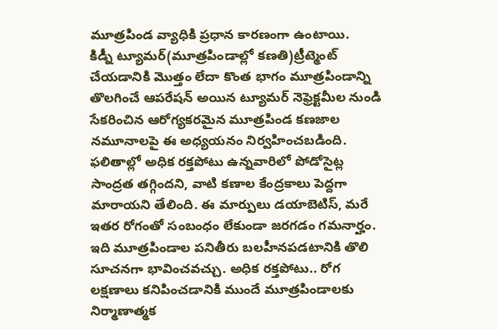మూత్రపిండ వ్యాధికి ప్రధాన కారణంగా ఉంటాయి.
కిడ్నీ ట్యూమర్(మూత్రపిండాల్లో కణతి)ట్రీట్మెంట్ చేయడానికి మొత్తం లేదా కొంత భాగం మూత్రపిండాన్ని తొలగించే ఆపరేషన్ అయిన ట్యూమర్ నెఫ్రెక్టమీల నుండి సేకరించిన ఆరోగ్యకరమైన మూత్రపిండ కణజాల నమూనాలపై ఈ అధ్యయనం నిర్వహించబడింది. ఫలితాల్లో అధిక రక్తపోటు ఉన్నవారిలో పోడోసైట్ల సాంద్రత తగ్గిందని, వాటి కణాల కేంద్రకాలు పెద్దగా మారాయని తేలింది. ఈ మార్పులు డయాబెటిస్, మరే ఇతర రోగంతో సంబంధం లేకుండా జరగడం గమనార్హం. ఇది మూత్రపిండాల పనితీరు బలహీనపడటానికి తొలి సూచనగా భావించవచ్చు. అధిక రక్తపోటు.. రోగ లక్షణాలు కనిపించడానికి ముందే మూత్రపిండాలకు నిర్మాణాత్మక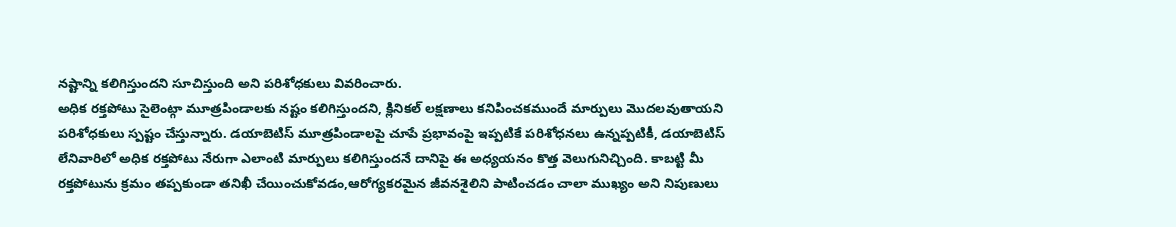నష్టాన్ని కలిగిస్తుందని సూచిస్తుంది అని పరిశోధకులు వివరించారు.
అధిక రక్తపోటు సైలెంట్గా మూత్రపిండాలకు నష్టం కలిగిస్తుందని, క్లినికల్ లక్షణాలు కనిపించకముందే మార్పులు మొదలవుతాయని పరిశోధకులు స్పష్టం చేస్తున్నారు. డయాబెటిస్ మూత్రపిండాలపై చూపే ప్రభావంపై ఇప్పటికే పరిశోధనలు ఉన్నప్పటికీ, డయాబెటిస్ లేనివారిలో అధిక రక్తపోటు నేరుగా ఎలాంటి మార్పులు కలిగిస్తుందనే దానిపై ఈ అధ్యయనం కొత్త వెలుగునిచ్చింది. కాబట్టి మీ రక్తపోటును క్రమం తప్పకుండా తనిఖీ చేయించుకోవడం,ఆరోగ్యకరమైన జీవనశైలిని పాటించడం చాలా ముఖ్యం అని నిపుణులు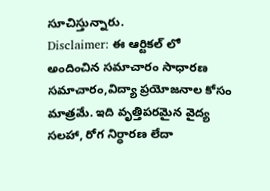సూచిస్తున్నారు.
Disclaimer: ఈ ఆర్టికల్ లో అందించిన సమాచారం సాధారణ సమాచారం,విద్యా ప్రయోజనాల కోసం మాత్రమే. ఇది వృత్తిపరమైన వైద్య సలహా, రోగ నిర్ధారణ లేదా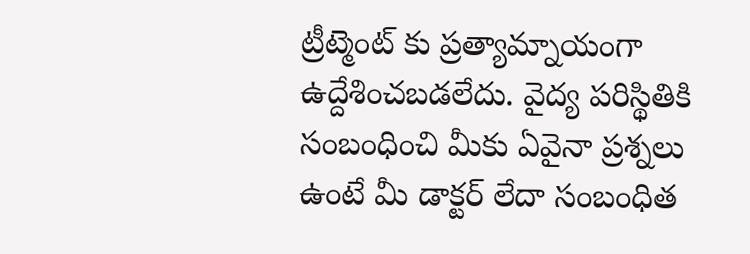ట్రీట్మెంట్ కు ప్రత్యామ్నాయంగా ఉద్దేశించబడలేదు. వైద్య పరిస్థితికి సంబంధించి మీకు ఏవైనా ప్రశ్నలు ఉంటే మీ డాక్టర్ లేదా సంబంధిత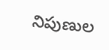నిపుణుల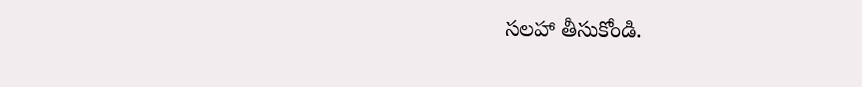సలహా తీసుకోండి.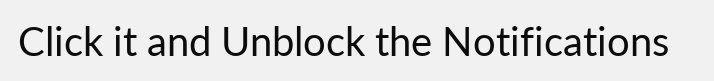Click it and Unblock the Notifications